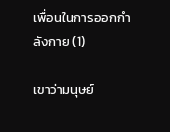เพื่อนในการออกกำลังกาย (1)

เขาว่ามนุษย์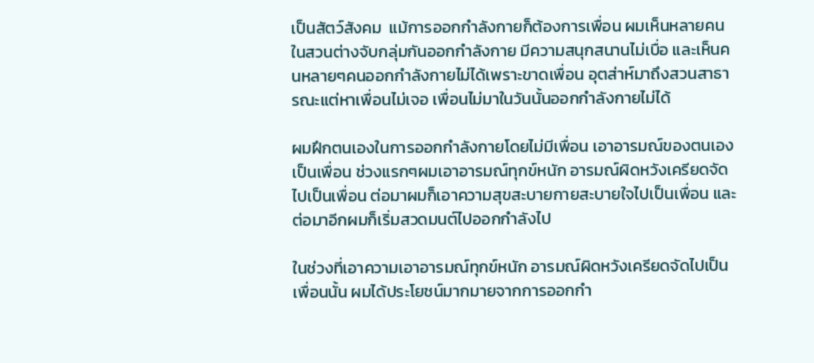เป็นสัตว์สังคม  แม้การออกกำลังกายก็ต้องการเพื่อน ผมเห็นหลายคนในสวนต่างจับกลุ่มกันออกกำลังกาย มีความสนุกสนานไม่เบื่อ และเห็นคนหลายๆคนออกกำลังกายไม่ได้เพราะขาดเพื่อน อุตส่าห์มาถึงสวนสาธารณะแต่หาเพื่อนไม่เจอ เพื่อนไม่มาในวันนั้นออกกำลังกายไม่ได้

ผมฝึกตนเองในการออกกำลังกายโดยไม่มีเพื่อน เอาอารมณ์ของตนเองเป็นเพื่อน ช่วงแรกๆผมเอาอารมณ์ทุกข์หนัก อารมณ์ผิดหวังเครียดจัดไปเป็นเพื่อน ต่อมาผมก็เอาความสุขสะบายกายสะบายใจไปเป็นเพื่อน และต่อมาอีกผมก็เริ่มสวดมนต์ไปออกกำลังไป

ในช่วงที่เอาความเอาอารมณ์ทุกข์หนัก อารมณ์ผิดหวังเครียดจัดไปเป็นเพื่อนนั้น ผมได้ประโยชน์มากมายจากการออกกำ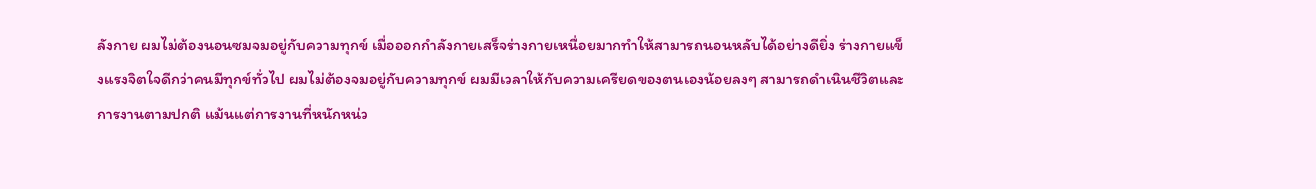ลังกาย ผมไม่ต้องนอนซมจมอยู่กับความทุกข์ เมื่อออกกำลังกายเสร็จร่างกายเหนื่อยมากทำให้สามารถนอนหลับได้อย่างดียิ่ง ร่างกายแข็งแรงจิตใจดีกว่าคนมีทุกข์ทั่วไป ผมไม่ต้องจมอยู่กับความทุกข์ ผมมีเวลาให้กับความเครียดของตนเองน้อยลงๆ สามารถดำเนินชีวิตและการงานตามปกติ แม้นแต่การงานที่หนักหน่ว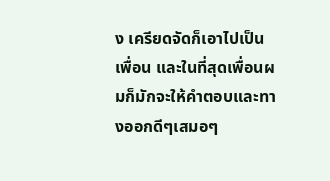ง เครียดจัดก็เอาไปเป็นเพื่อน และในที่สุดเพื่อนผมก็มักจะให้คำตอบและทางออกดีๆเสมอๆ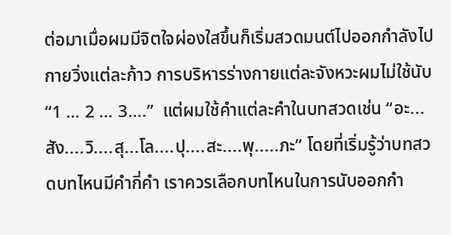ต่อมาเมื่อผมมีจิตใจผ่องใสขึ้นก็เริ่มสวดมนต์ไปออกกำลังไป กายวิ่งแต่ละก้าว การบริหารร่างกายแต่ละจังหวะผมไม่ใช้นับ “1 … 2 … 3….”  แต่ผมใช้คำแต่ละคำในบทสวดเช่น “อะ...สัง....วิ....สุ...โล....ปุ....สะ....พุ.....ภะ” โดยที่เริ่มรู้ว่าบทสวดบทไหนมีคำกี่คำ เราควรเลือกบทไหนในการนับออกกำ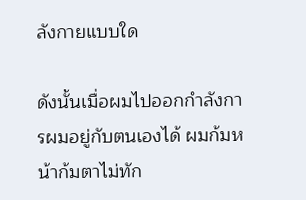ลังกายแบบใด

ดังนั้นเมื่อผมไปออกกำลังการผมอยู่กับตนเองได้ ผมก้มหน้าก้มตาไม่ทัก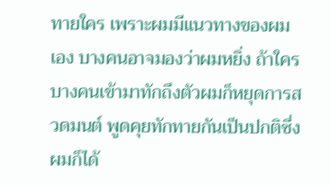ทายใคร เพราะผมมีแนวทางของผมเอง บางคนอาจมองว่าผมหยิ่ง ถ้าใครบางคนเข้ามาทักถึงตัวผมก็หยุดการสวดมนต์ พูดคุยทักทายกันเป็นปกติซึ่งผมก็ได้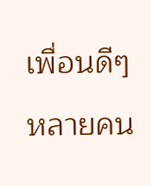เพื่อนดีๆหลายคน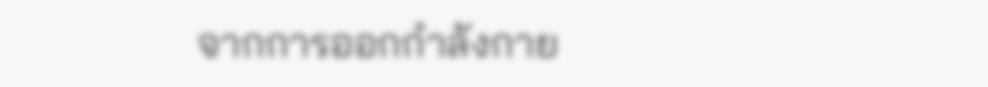จากการออกกำลังกาย